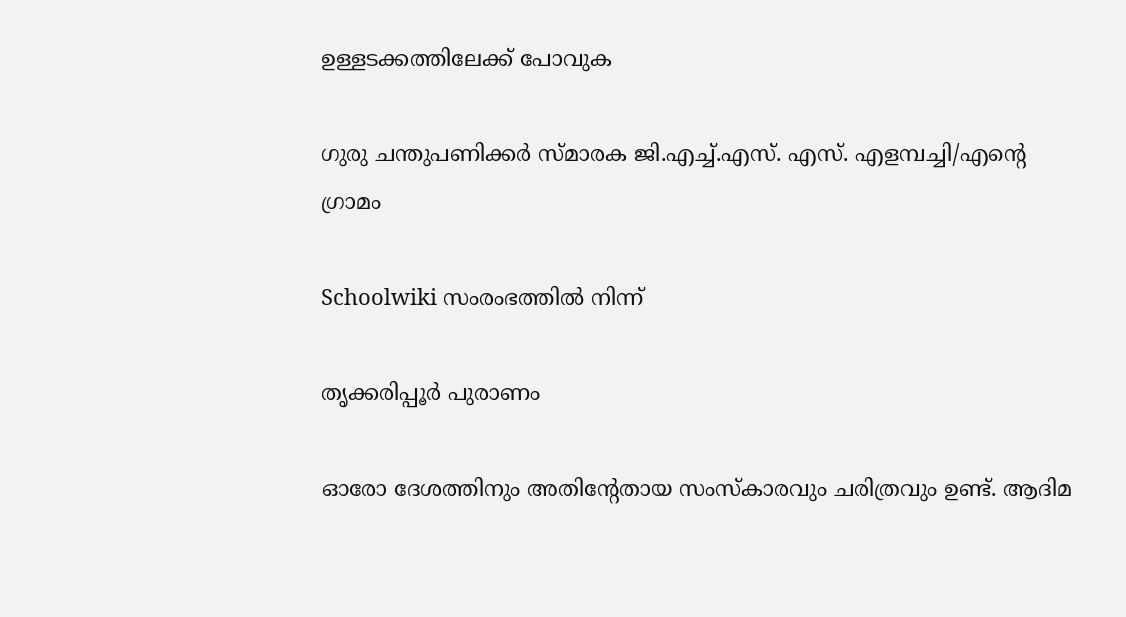ഉള്ളടക്കത്തിലേക്ക് പോവുക

ഗുരു ചന്തുപണിക്കർ സ്മാരക ജി.എച്ച്.എസ്. എസ്. എളമ്പച്ചി/എന്റെ ഗ്രാമം

Schoolwiki സംരംഭത്തിൽ നിന്ന്

തൃക്കരിപ്പൂർ പുരാണം

ഓരോ ദേശത്തിനും അതിന്റേതായ സംസ്കാരവും ചരിത്രവും ഉണ്ട്. ആദിമ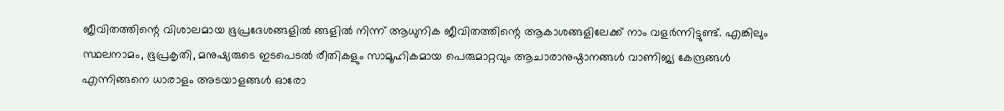ജീവിതത്തിന്റെ വിശാലമായ ഭൂപ്രദേശങ്ങളിൽ ങ്ങളിൽ നിന്ന് ആധുനിക ജീവിതത്തിന്റെ ആകാശങ്ങളിലേക്ക് നാം വളർന്നിട്ടുണ്ട്. എങ്കിലും സ്ഥലനാമം, ഭൂപ്രകൃതി, മനുഷ്യരുടെ ഇടപെടൽ രീതികളും സാമൂഹികമായ പെരുമാറ്റവും ആചാരാനുഷ്ഠാനങ്ങൾ വാണിജ്യ കേന്ദ്രങ്ങൾ എന്നിങ്ങനെ ധാരാളം അടയാളങ്ങൾ ഓരോ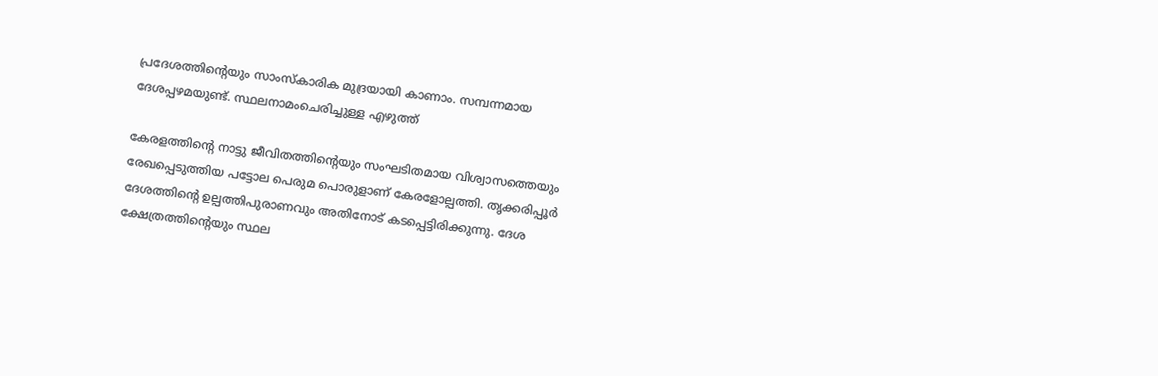പ്രദേശത്തിന്റെയും സാംസ്കാരിക മുദ്രയായി കാണാം. സമ്പന്നമായ ദേശപ്പഴമയുണ്ട്. സ്ഥലനാമംചെരിച്ചുള്ള എഴുത്ത്

കേരളത്തിന്റെ നാട്ടു ജീവിതത്തിന്റെയും സംഘടിതമായ വിശ്വാസത്തെയും രേഖപ്പെടുത്തിയ പട്ടോല പെരുമ പൊരുളാണ് കേരളോല്പത്തി. തൃക്കരിപ്പൂർ ദേശത്തിന്റെ ഉല്പത്തിപുരാണവും അതിനോട് കടപ്പെട്ടിരിക്കുന്നു. ദേശ ക്ഷേത്രത്തിന്റെയും സ്ഥല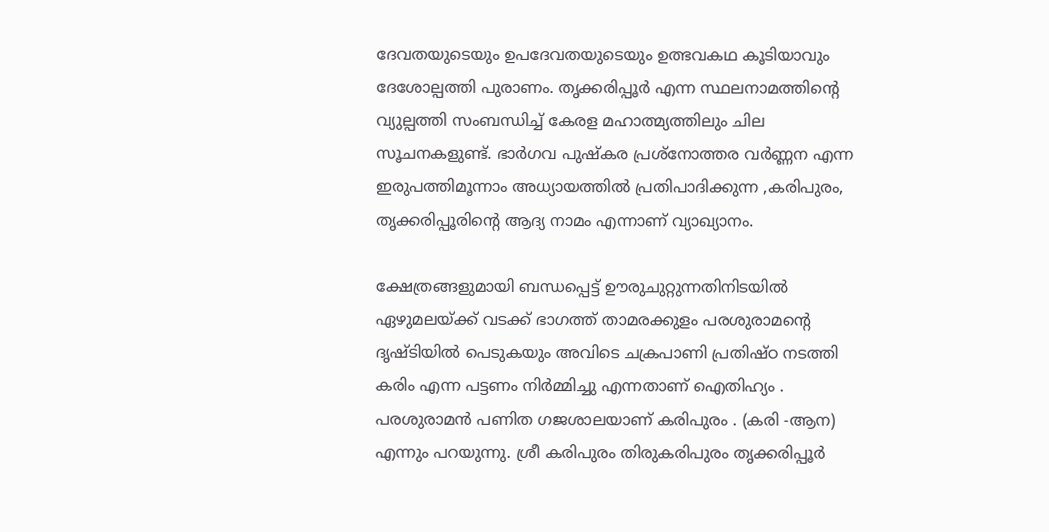ദേവതയുടെയും ഉപദേവതയുടെയും ഉത്ഭവകഥ കൂടിയാവും ദേശോല്പത്തി പുരാണം. തൃക്കരിപ്പൂർ എന്ന സ്ഥലനാമത്തിന്റെ വ്യുല്പത്തി സംബന്ധിച്ച് കേരള മഹാത്മ്യത്തിലും ചില സൂചനകളുണ്ട്. ഭാർഗവ പുഷ്കര പ്രശ്നോത്തര വർണ്ണന എന്ന ഇരുപത്തിമൂന്നാം അധ്യായത്തിൽ പ്രതിപാദിക്കുന്ന ,കരിപുരം, തൃക്കരിപ്പൂരിന്റെ ആദ്യ നാമം എന്നാണ് വ്യാഖ്യാനം.

ക്ഷേത്രങ്ങളുമായി ബന്ധപ്പെട്ട് ഊരുചുറ്റുന്നതിനിടയിൽ ഏഴുമലയ്ക്ക് വടക്ക് ഭാഗത്ത് താമരക്കുളം പരശുരാമന്റെ ദൃഷ്ടിയിൽ പെടുകയും അവിടെ ചക്രപാണി പ്രതിഷ്ഠ നടത്തി കരിം എന്ന പട്ടണം നിർമ്മിച്ചു എന്നതാണ് ഐതിഹ്യം . പരശുരാമൻ പണിത ഗജശാലയാണ് കരിപുരം . (കരി -ആന) എന്നും പറയുന്നു. ശ്രീ കരിപുരം തിരുകരിപുരം തൃക്കരിപ്പൂർ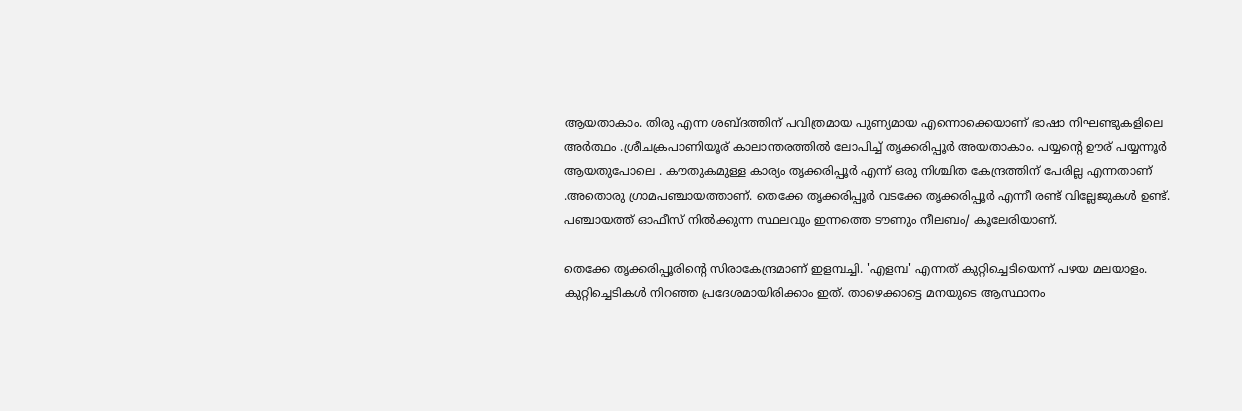ആയതാകാം. തിരു എന്ന ശബ്ദത്തിന് പവിത്രമായ പുണ്യമായ എന്നൊക്കെയാണ് ഭാഷാ നിഘണ്ടുകളിലെ അർത്ഥം .ശ്രീചക്രപാണിയൂര് കാലാന്തരത്തിൽ ലോപിച്ച് തൃക്കരിപ്പൂർ അയതാകാം. പയ്യന്റെ ഊര് പയ്യന്നൂർ ആയതുപോലെ . കൗതുകമുള്ള കാര്യം തൃക്കരിപ്പൂർ എന്ന് ഒരു നിശ്ചിത കേന്ദ്രത്തിന് പേരില്ല എന്നതാണ് .അതൊരു ഗ്രാമപഞ്ചായത്താണ്. തെക്കേ തൃക്കരിപ്പൂർ വടക്കേ തൃക്കരിപ്പൂർ എന്നീ രണ്ട് വില്ലേജുകൾ ഉണ്ട്. പഞ്ചായത്ത് ഓഫീസ് നിൽക്കുന്ന സ്ഥലവും ഇന്നത്തെ ടൗണും നീലബം/ കൂലേരിയാണ്.

തെക്കേ തൃക്കരിപ്പൂരിന്റെ സിരാകേന്ദ്രമാണ് ഇളമ്പച്ചി. 'എളമ്പ' എന്നത് കുറ്റിച്ചെടിയെന്ന് പഴയ മലയാളം. കുറ്റിച്ചെടികൾ നിറഞ്ഞ പ്രദേശമായിരിക്കാം ഇത്. താഴെക്കാട്ടെ മനയുടെ ആസ്ഥാനം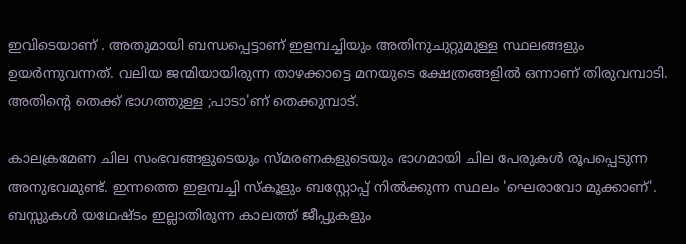ഇവിടെയാണ് . അതുമായി ബന്ധപ്പെട്ടാണ് ഇളമ്പച്ചിയും അതിനുചുറ്റുമുള്ള സ്ഥലങ്ങളും ഉയർന്നുവന്നത്. വലിയ ജന്മിയായിരുന്ന താഴക്കാട്ടെ മനയുടെ ക്ഷേത്രങ്ങളിൽ ഒന്നാണ് തിരുവമ്പാടി. അതിന്റെ തെക്ക് ഭാഗത്തുള്ള ;പാടാ'ണ് തെക്കുമ്പാട്.

കാലക്രമേണ ചില സംഭവങ്ങളുടെയും സ്മരണകളുടെയും ഭാഗമായി ചില പേരുകൾ രൂപപ്പെടുന്ന അനുഭവമുണ്ട്. ഇന്നത്തെ ഇളമ്പച്ചി സ്കൂളും ബസ്റ്റോപ്പ് നിൽക്കുന്ന സ്ഥലം 'ഘെരാവോ മുക്കാണ്'. ബസ്സുകൾ യഥേഷ്ടം ഇല്ലാതിരുന്ന കാലത്ത് ജീപ്പുകളും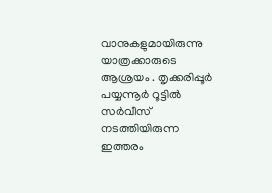വാനുകളുമായിരുന്നു യാത്രക്കാരുടെ ആശ്രയം . തൃക്കരിപ്പൂർ പയ്യന്നൂർ റൂട്ടിൽ സർവീസ് നടത്തിയിരുന്ന ഇത്തരം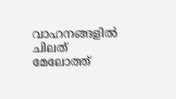വാഹനങ്ങളിൽ ചിലത് മേലോത്ത്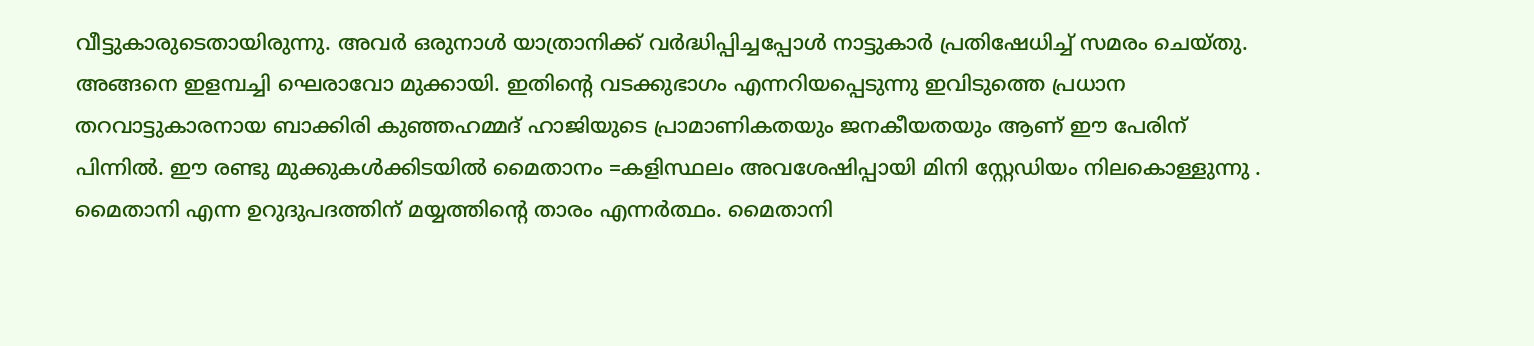വീട്ടുകാരുടെതായിരുന്നു. അവർ ഒരുനാൾ യാത്രാനിക്ക് വർദ്ധിപ്പിച്ചപ്പോൾ നാട്ടുകാർ പ്രതിഷേധിച്ച് സമരം ചെയ്തു. അങ്ങനെ ഇളമ്പച്ചി ഘെരാവോ മുക്കായി. ഇതിന്റെ വടക്കുഭാഗം എന്നറിയപ്പെടുന്നു ഇവിടുത്തെ പ്രധാന തറവാട്ടുകാരനായ ബാക്കിരി കുഞ്ഞഹമ്മദ് ഹാജിയുടെ പ്രാമാണികതയും ജനകീയതയും ആണ് ഈ പേരിന് പിന്നിൽ. ഈ രണ്ടു മുക്കുകൾക്കിടയിൽ മൈതാനം =കളിസ്ഥലം അവശേഷിപ്പായി മിനി സ്റ്റേഡിയം നിലകൊള്ളുന്നു . മൈതാനി എന്ന ഉറുദുപദത്തിന് മയ്യത്തിന്റെ താരം എന്നർത്ഥം. മൈതാനി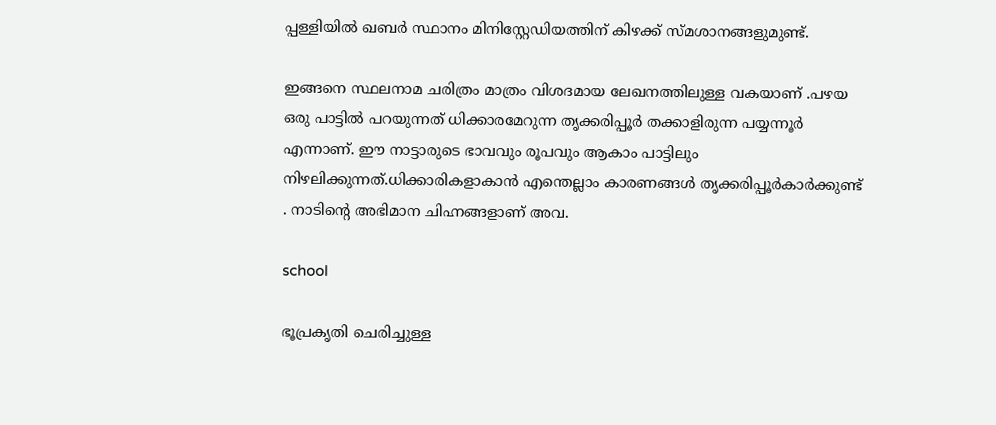പ്പള്ളിയിൽ ഖബർ സ്ഥാനം മിനിസ്റ്റേഡിയത്തിന് കിഴക്ക് സ്മശാനങ്ങളുമുണ്ട്.

ഇങ്ങനെ സ്ഥലനാമ ചരിത്രം മാത്രം വിശദമായ ലേഖനത്തിലുള്ള വകയാണ് .പഴയ ഒരു പാട്ടിൽ പറയുന്നത് ധിക്കാരമേറുന്ന തൃക്കരിപ്പൂർ തക്കാളിരുന്ന പയ്യന്നൂർ എന്നാണ്. ഈ നാട്ടാരുടെ ഭാവവും രൂപവും ആകാം പാട്ടിലും നിഴലിക്കുന്നത്.ധിക്കാരികളാകാൻ എന്തെല്ലാം കാരണങ്ങൾ തൃക്കരിപ്പൂർകാർക്കുണ്ട് . നാടിന്റെ അഭിമാന ചിഹ്നങ്ങളാണ് അവ.

school

ഭൂപ്രകൃതി ചെരിച്ചുള്ള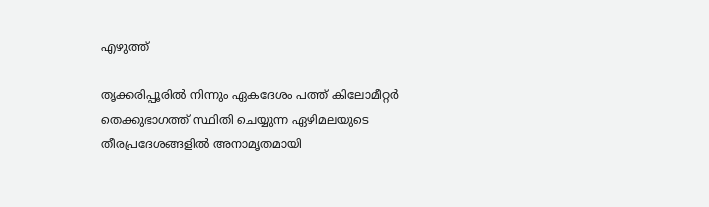എഴുത്ത്

തൃക്കരിപ്പൂരിൽ നിന്നും ഏകദേശം പത്ത് കിലോമീറ്റർ തെക്കുഭാഗത്ത് സ്ഥിതി ചെയ്യുന്ന ഏഴിമലയുടെ തീരപ്രദേശങ്ങളിൽ അനാമൃതമായി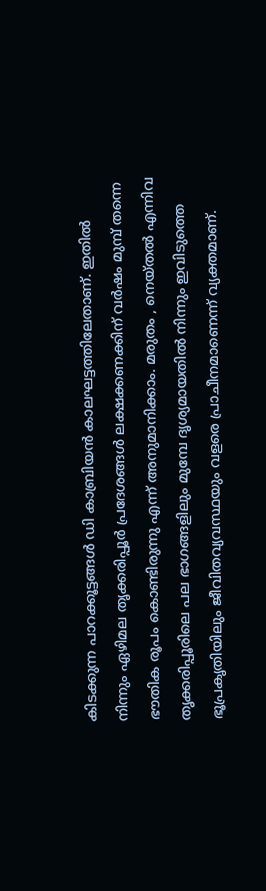കിടക്കുന്ന പാറക്കൂട്ടങ്ങൾ ഡി കാബ്രിയൻ കാലഘട്ടത്തിലേതാണ്. ഇതിൽ നിന്നും ഏഴിമല തൃക്കരിപ്പൂർ പ്രദേശങ്ങൾ ലക്ഷക്കണക്കിന് വർഷം മുമ്പ് തന്നെ ഭൗതിക രൂപം കൊണ്ടിരുന്നു എന്ന് അനുമാനിക്കാം. മരുതം , നെയ്തൽ എന്നിവ തൃക്കരിപ്പൂരിലെ പല ഭാഗങ്ങളിലും മുമ്പേ ദൃശ്യമായതിൽ നിന്നും ഇവിടുത്തെ ഭൂപ്രകൃതിയിലും ജീവിതവ്യവസ്ഥയും വളരെ പ്രാചീനമാണെന്ന് വ്യക്തമാണ്.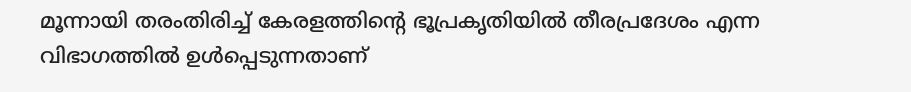മൂന്നായി തരംതിരിച്ച് കേരളത്തിന്റെ ഭൂപ്രകൃതിയിൽ തീരപ്രദേശം എന്ന വിഭാഗത്തിൽ ഉൾപ്പെടുന്നതാണ്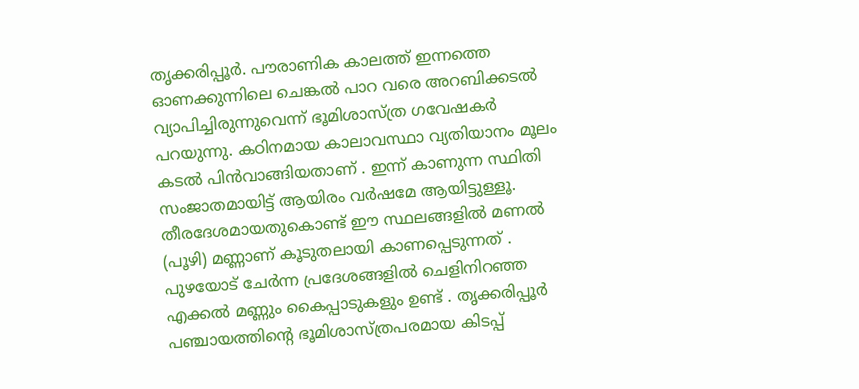തൃക്കരിപ്പൂർ. പൗരാണിക കാലത്ത് ഇന്നത്തെ ഓണക്കുന്നിലെ ചെങ്കൽ പാറ വരെ അറബിക്കടൽ വ്യാപിച്ചിരുന്നുവെന്ന് ഭൂമിശാസ്ത്ര ഗവേഷകർ പറയുന്നു. കഠിനമായ കാലാവസ്ഥാ വ്യതിയാനം മൂലം കടൽ പിൻവാങ്ങിയതാണ് . ഇന്ന് കാണുന്ന സ്ഥിതി സംജാതമായിട്ട് ആയിരം വർഷമേ ആയിട്ടുള്ളൂ. തീരദേശമായതുകൊണ്ട് ഈ സ്ഥലങ്ങളിൽ മണൽ (പൂഴി) മണ്ണാണ് കൂടുതലായി കാണപ്പെടുന്നത് . പുഴയോട് ചേർന്ന പ്രദേശങ്ങളിൽ ചെളിനിറഞ്ഞ എക്കൽ മണ്ണും കൈപ്പാടുകളും ഉണ്ട് . തൃക്കരിപ്പൂർ പഞ്ചായത്തിന്റെ ഭൂമിശാസ്ത്രപരമായ കിടപ്പ്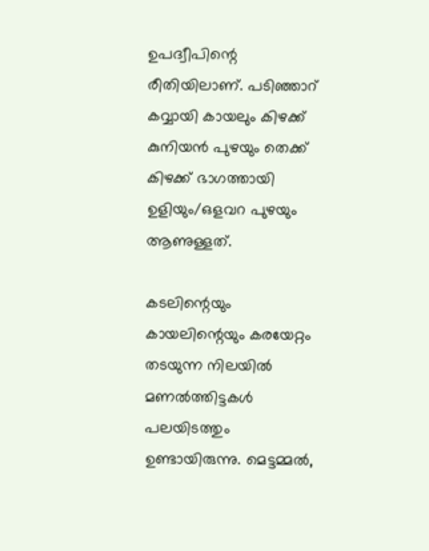ഉപദ്വീപിന്റെ രീതിയിലാണ്. പടിഞ്ഞാറ് കവ്വായി കായലും കിഴക്ക് കുനിയൻ പുഴയും തെക്ക് കിഴക്ക് ഭാഗത്തായി ഉളിയും/ഒളവറ പുഴയും ആണുള്ളത്.

കടലിന്റെയും കായലിന്റെയും കരയേറ്റം തടയുന്ന നിലയിൽ മണൽത്തിട്ടകൾ പലയിടത്തും ഉണ്ടായിരുന്നു. മെട്ടമ്മൽ,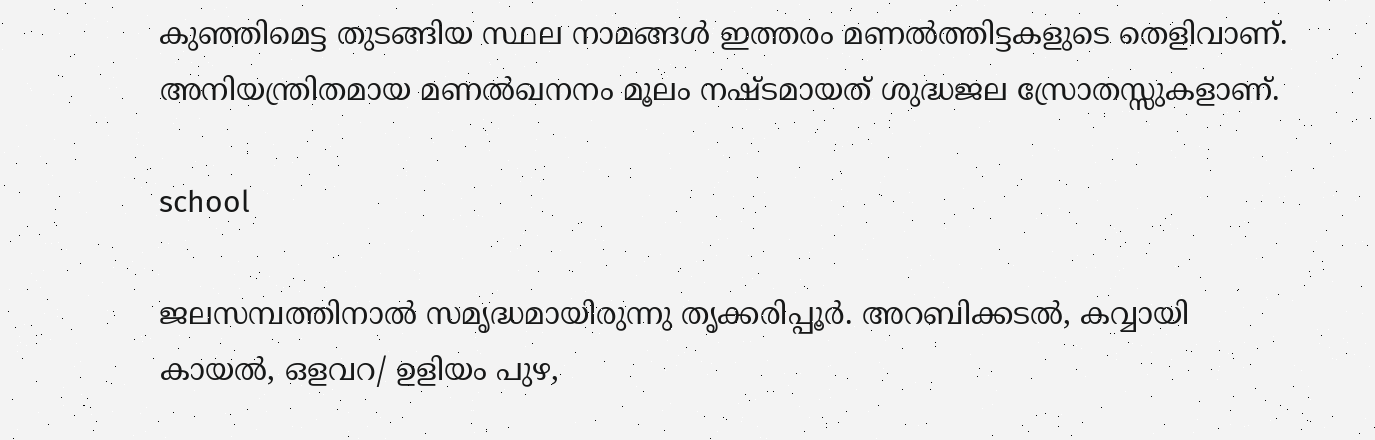കുഞ്ഞിമെട്ട തുടങ്ങിയ സ്ഥല നാമങ്ങൾ ഇത്തരം മണൽത്തിട്ടകളുടെ തെളിവാണ്. അനിയന്ത്രിതമായ മണൽഖനനം മൂലം നഷ്ടമായത് ശുദ്ധജല സ്രോതസ്സുകളാണ്.

school

ജലസമ്പത്തിനാൽ സമൃദ്ധമായിരുന്നു തൃക്കരിപ്പൂർ. അറബിക്കടൽ, കവ്വായി കായൽ, ഒളവറ/ ഉളിയം പുഴ,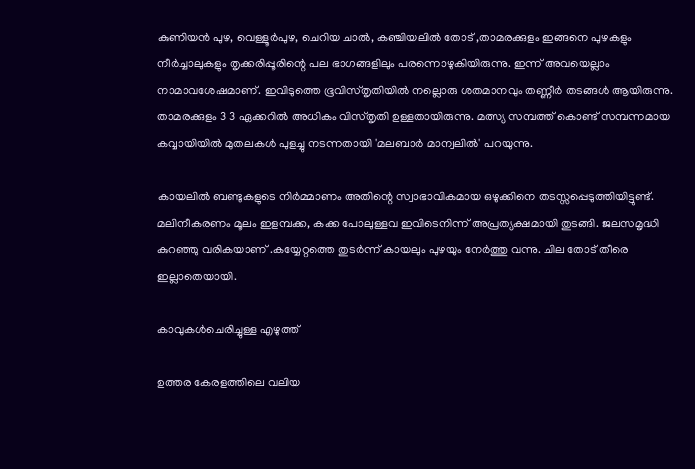കുണിയൻ പുഴ, വെള്ളൂർപുഴ, ചെറിയ ചാൽ, കഞ്ചിയലിൽ തോട് ,താമരക്കുളം ഇങ്ങനെ പുഴകളും നീർച്ചാലുകളും തൃക്കരിപ്പൂരിന്റെ പല ഭാഗങ്ങളിലും പരന്നൊഴുകിയിരുന്നു. ഇന്ന് അവയെല്ലാം നാമാവശേഷമാണ്. ഇവിടുത്തെ ഭൂവിസ്തൃതിയിൽ നല്ലൊരു ശതമാനവും തണ്ണീ‌ർ തടങ്ങൾ ആയിരുന്നു. താമരക്കുളം 3 3 ഏക്കറിൽ അധികം വിസ്തൃതി ഉള്ളതായിരുന്നു. മത്സ്യ സമ്പത്ത് കൊണ്ട് സമ്പന്നമായ കവ്വായിയിൽ മുതലകൾ പുളച്ചു നടന്നതായി 'മലബാർ മാന്വലിൽ' പറയുന്നു.

കായലിൽ ബണ്ടുകളുടെ നിർമ്മാണം അതിന്റെ സ്വാഭാവികമായ ഒഴുക്കിനെ തടസ്സപ്പെടുത്തിയിട്ടുണ്ട്. മലിനീകരണം മൂലം ഇളമ്പക്ക, കക്ക പോലുള്ളവ ഇവിടെനിന്ന് അപ്രത്യക്ഷമായി തുടങ്ങി. ജലസമൃദ്ധി കുറഞ്ഞു വരികയാണ് .കയ്യേറ്റത്തെ തുടർന്ന് കായലും പുഴയും നേർത്തു വന്നു. ചില തോട് തീരെ ഇല്ലാതെയായി.

കാവുകൾചെരിച്ചുള്ള എഴുത്ത്

ഉത്തര കേരളത്തിലെ വലിയ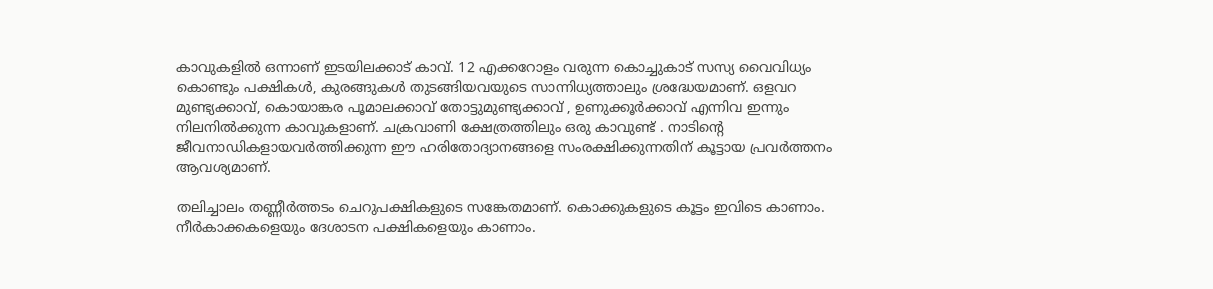കാവുകളിൽ ഒന്നാണ് ഇടയിലക്കാട് കാവ്. 12 എക്കറോളം വരുന്ന കൊച്ചുകാട് സസ്യ വൈവിധ്യം കൊണ്ടും പക്ഷികൾ, കുരങ്ങുകൾ തുടങ്ങിയവയുടെ സാന്നിധ്യത്താലും ശ്രദ്ധേയമാണ്. ഒളവറ മുണ്ട്യക്കാവ്, കൊയാങ്കര പൂമാലക്കാവ് തോട്ടുമുണ്ട്യക്കാവ് , ഉണുക്കൂർക്കാവ് എന്നിവ ഇന്നും നിലനിൽക്കുന്ന കാവുകളാണ്. ചക്രവാണി ക്ഷേത്രത്തിലും ഒരു കാവുണ്ട് . നാടിന്റെ ജീവനാഡികളായവർത്തിക്കുന്ന ഈ ഹരിതോദ്യാനങ്ങളെ സംരക്ഷിക്കുന്നതിന് കൂട്ടായ പ്രവർത്തനം ആവശ്യമാണ്.

തലിച്ചാലം തണ്ണീർത്തടം ചെറുപക്ഷികളുടെ സങ്കേതമാണ്. കൊക്കുകളുടെ കൂട്ടം ഇവിടെ കാണാം. നീർകാക്കകളെയും ദേശാടന പക്ഷികളെയും കാണാം.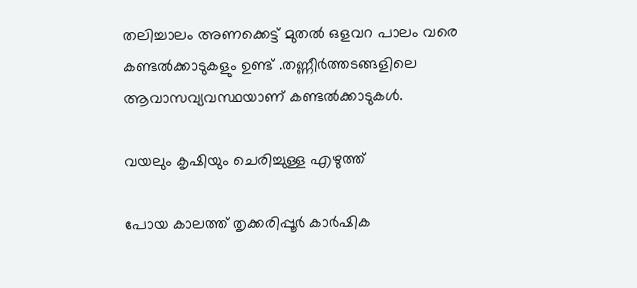തലിച്ചാലം അണക്കെട്ട് മുതൽ ഒളവറ പാലം വരെ കണ്ടൽക്കാടുകളും ഉണ്ട് .തണ്ണീർത്തടങ്ങളിലെ ആവാസവ്യവസ്ഥയാണ് കണ്ടൽക്കാടുകൾ.

വയലും കൃഷിയും ചെരിച്ചുള്ള എഴുത്ത്

പോയ കാലത്ത് തൃക്കരിപ്പൂർ കാർഷിക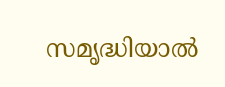സമൃദ്ധിയാൽ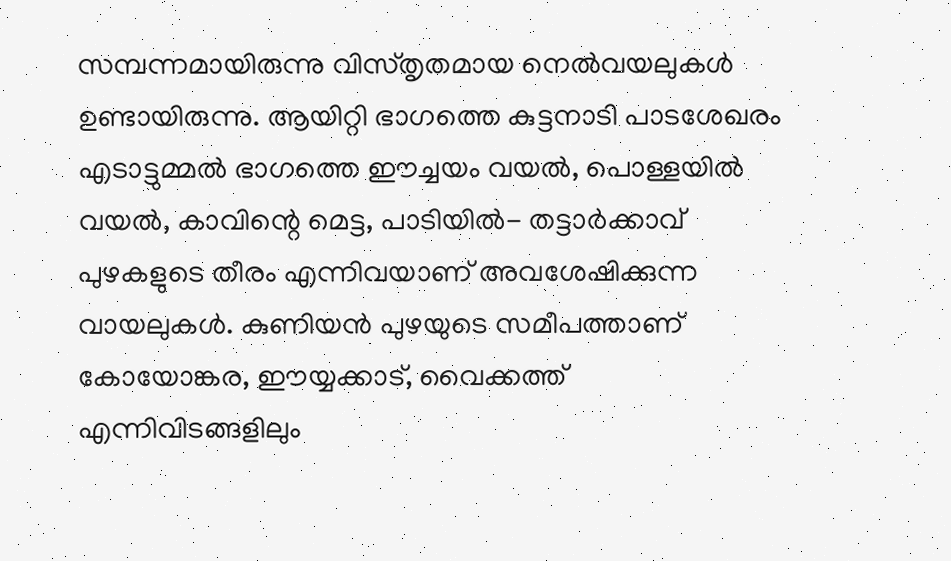സമ്പന്നമായിരുന്നു വിസ്തൃതമായ നെൽവയലുകൾ ഉണ്ടായിരുന്നു. ആയിറ്റി ഭാഗത്തെ കുട്ടനാടി പാടശേഖരം എടാട്ടുമ്മൽ ഭാഗത്തെ ഈച്ചയം വയൽ, പൊള്ളയിൽ വയൽ, കാവിന്റെ മെട്ട, പാടിയിൽ- തട്ടാർക്കാവ് പുഴകളുടെ തീരം എന്നിവയാണ് അവശേഷിക്കുന്ന വായലുകൾ. കുണിയൻ പുഴയുടെ സമീപത്താണ് കോയോങ്കര, ഈയ്യക്കാട്, വൈക്കത്ത് എന്നിവിടങ്ങളിലും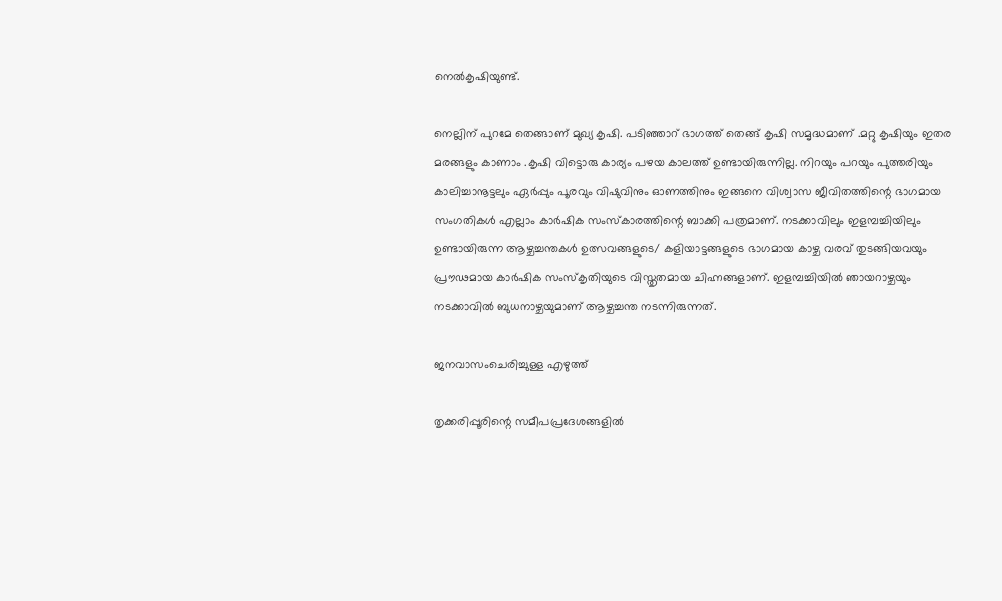നെൽകൃഷിയുണ്ട്.

നെല്ലിന് പുറമേ തെങ്ങാണ് മുഖ്യ കൃഷി. പടിഞ്ഞാറ് ഭാഗത്ത് തെങ്ങ് കൃഷി സമൃദ്ധമാണ് .മറ്റു കൃഷിയും ഇതര മരങ്ങളും കാണാം .കൃഷി വിട്ടൊരു കാര്യം പഴയ കാലത്ത് ഉണ്ടായിരുന്നില്ല. നിറയും പറയും പുത്തരിയും കാലിച്ചാനൂട്ടലും ഏർപ്പും പൂരവും വിഷുവിനും ഓണത്തിനും ഇങ്ങനെ വിശ്വാസ ജീവിതത്തിന്റെ ഭാഗമായ സംഗതികൾ എല്ലാം കാർഷിക സംസ്കാരത്തിന്റെ ബാക്കി പത്രമാണ്. നടക്കാവിലും ഇളമ്പച്ചിയിലും ഉണ്ടായിരുന്ന ആഴ്ചച്ചന്തകൾ ഉത്സവങ്ങളുടെ/ കളിയാട്ടങ്ങളുടെ ഭാഗമായ കാഴ്ച വരവ് തുടങ്ങിയവയും പ്രൗഢമായ കാർഷിക സംസ്കൃതിയുടെ വിസ്തൃതമായ ചിഹ്നങ്ങളാണ്. ഇളമ്പച്ചിയിൽ ഞായറാഴ്ചയും നടക്കാവിൽ ബുധനാഴ്ചയുമാണ് ആഴ്ചച്ചന്ത നടന്നിരുന്നത്.

ജനവാസംചെരിച്ചുള്ള എഴുത്ത്

തൃക്കരിപ്പൂരിന്റെ സമീപപ്രദേശങ്ങളിൽ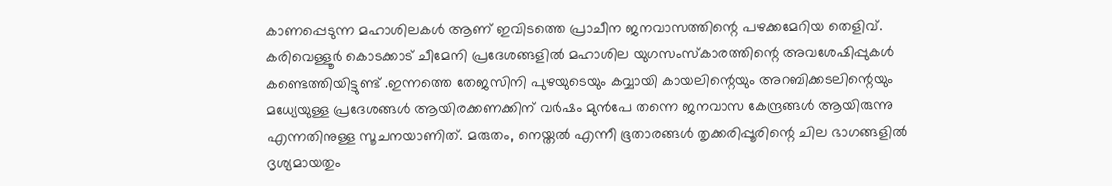കാണപ്പെടുന്ന മഹാശിലകൾ ആണ് ഇവിടത്തെ പ്രാചീന ജനവാസത്തിന്റെ പഴക്കമേറിയ തെളിവ്. കരിവെള്ളൂർ കൊടക്കാട് ചീമേനി പ്രദേശങ്ങളിൽ മഹാശില യുഗസംസ്കാരത്തിന്റെ അവശേഷിപ്പുകൾ കണ്ടെത്തിയിട്ടുണ്ട് .ഇന്നത്തെ തേജസിനി പുഴയുടെയും കവ്വായി കായലിന്റെയും അറബിക്കടലിന്റെയും മധ്യേയുള്ള പ്രദേശങ്ങൾ ആയിരക്കണക്കിന് വർഷം മുൻപേ തന്നെ ജനവാസ കേന്ദ്രങ്ങൾ ആയിരുന്നു എന്നതിനുള്ള സൂചനയാണിത്. മരുതം, നെയ്തൽ എന്നീ ഭൂതാരങ്ങൾ തൃക്കരിപ്പൂരിന്റെ ചില ഭാഗങ്ങളിൽ ദൃശ്യമായതും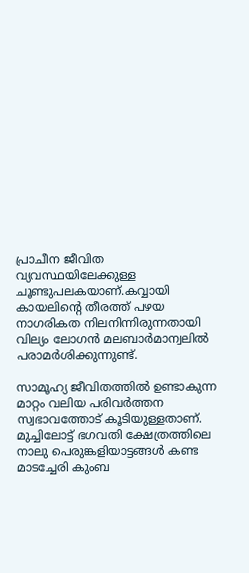പ്രാചീന ജീവിത വ്യവസ്ഥയിലേക്കുള്ള ചൂണ്ടുപലകയാണ്.കവ്വായി കായലിന്റെ തീരത്ത് പഴയ നാഗരികത നിലനിന്നിരുന്നതായി വില്യം ലോഗൻ മലബാർമാന്വലിൽ പരാമർശിക്കുന്നുണ്ട്.

സാമൂഹ്യ ജീവിതത്തിൽ ഉണ്ടാകുന്ന മാറ്റം വലിയ പരിവർത്തന സ്വഭാവത്തോട് കൂടിയുള്ളതാണ്. മുച്ചിലോട്ട് ഭഗവതി ക്ഷേത്രത്തിലെ നാലു പെരുങ്കളിയാട്ടങ്ങൾ കണ്ട മാടച്ചേരി കുംബ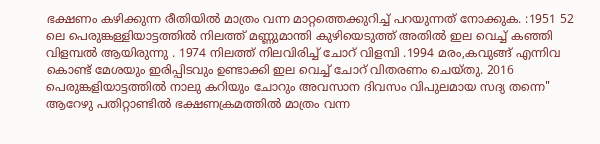ഭക്ഷണം കഴിക്കുന്ന രീതിയിൽ മാത്രം വന്ന മാറ്റത്തെക്കുറിച്ച് പറയുന്നത് നോക്കുക. :1951 52 ലെ പെരുങ്കള്ളിയാട്ടത്തിൽ നിലത്ത് മണ്ണുമാന്തി കുഴിയെടുത്ത് അതിൽ ഇല വെച്ച് കഞ്ഞി വിളമ്പൽ ആയിരുന്നു . 1974 നിലത്ത് നിലവിരിച്ച് ചോറ് വിളമ്പി .1994 മരം,കവുങ്ങ് എന്നിവ കൊണ്ട് മേശയും ഇരിപ്പിടവും ഉണ്ടാക്കി ഇല വെച്ച് ചോറ് വിതരണം ചെയ്തു. 2016 പെരുങ്കളിയാട്ടത്തിൽ നാലു കറിയും ചോറും അവസാന ദിവസം വിപുലമായ സദ്യ തന്നെ" ആറേഴു പതിറ്റാണ്ടിൽ ഭക്ഷണക്രമത്തിൽ മാത്രം വന്ന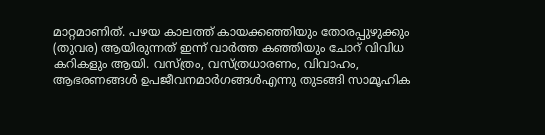മാറ്റമാണിത്. പഴയ കാലത്ത് കായക്കഞ്ഞിയും തോരപ്പുഴുക്കും (തുവര) ആയിരുന്നത് ഇന്ന് വാർത്ത കഞ്ഞിയും ചോറ് വിവിധ കറികളും ആയി. വസ്ത്രം, വസ്ത്രധാരണം, വിവാഹം, ആഭരണങ്ങൾ ഉപജീവനമാർഗങ്ങൾഎന്നു തുടങ്ങി സാമൂഹിക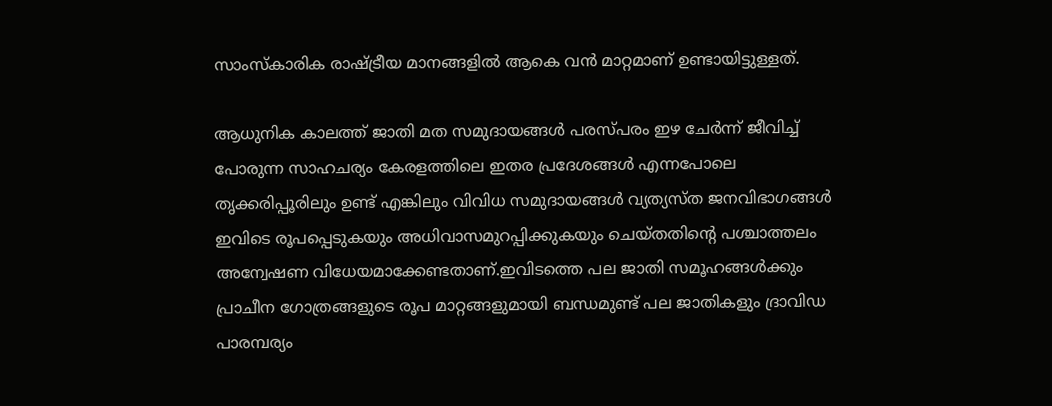സാംസ്കാരിക രാഷ്ട്രീയ മാനങ്ങളിൽ ആകെ വൻ മാറ്റമാണ് ഉണ്ടായിട്ടുള്ളത്.

ആധുനിക കാലത്ത് ജാതി മത സമുദായങ്ങൾ പരസ്പരം ഇഴ ചേർന്ന് ജീവിച്ച് പോരുന്ന സാഹചര്യം കേരളത്തിലെ ഇതര പ്രദേശങ്ങൾ എന്നപോലെ തൃക്കരിപ്പൂരിലും ഉണ്ട് എങ്കിലും വിവിധ സമുദായങ്ങൾ വ്യത്യസ്ത ജനവിഭാഗങ്ങൾ ഇവിടെ രൂപപ്പെടുകയും അധിവാസമുറപ്പിക്കുകയും ചെയ്തതിന്റെ പശ്ചാത്തലം അന്വേഷണ വിധേയമാക്കേണ്ടതാണ്.ഇവിടത്തെ പല ജാതി സമൂഹങ്ങൾക്കും പ്രാചീന ഗോത്രങ്ങളുടെ രൂപ മാറ്റങ്ങളുമായി ബന്ധമുണ്ട് പല ജാതികളും ദ്രാവിഡ പാരമ്പര്യം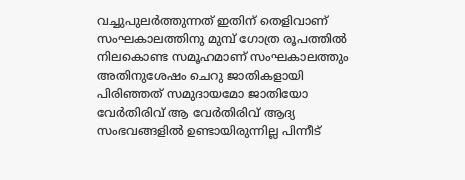വച്ചുപുലർത്തുന്നത് ഇതിന് തെളിവാണ് സംഘകാലത്തിനു മുമ്പ് ഗോത്ര രൂപത്തിൽ നിലകൊണ്ട സമൂഹമാണ് സംഘകാലത്തും അതിനുശേഷം ചെറു ജാതികളായി പിരിഞ്ഞത് സമുദായമോ ജാതിയോ വേർതിരിവ് ആ വേർതിരിവ് ആദ്യ സംഭവങ്ങളിൽ ഉണ്ടായിരുന്നില്ല പിന്നീട്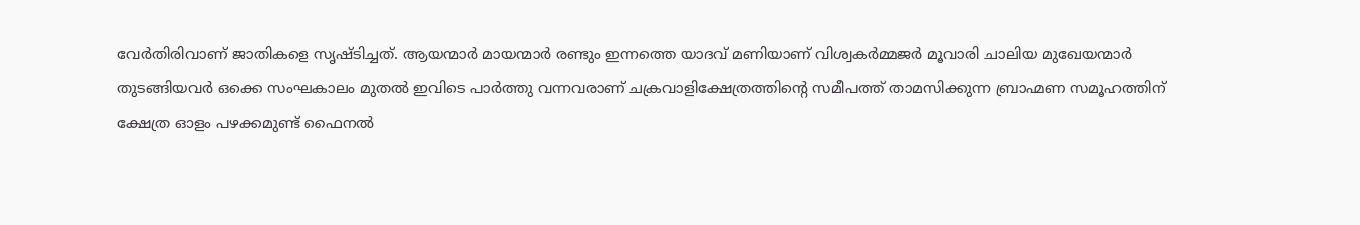വേർതിരിവാണ് ജാതികളെ സൃഷ്ടിച്ചത്. ആയന്മാർ മായന്മാർ രണ്ടും ഇന്നത്തെ യാദവ് മണിയാണ് വിശ്വകർമ്മജർ മൂവാരി ചാലിയ മുഖേയന്മാർ തുടങ്ങിയവർ ഒക്കെ സംഘകാലം മുതൽ ഇവിടെ പാർത്തു വന്നവരാണ് ചക്രവാളിക്ഷേത്രത്തിന്റെ സമീപത്ത് താമസിക്കുന്ന ബ്രാഹ്മണ സമൂഹത്തിന് ക്ഷേത്ര ഓളം പഴക്കമുണ്ട് ഫൈനൽ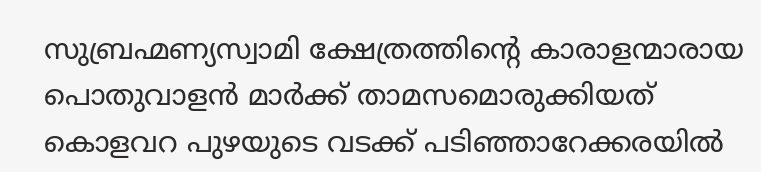സുബ്രഹ്മണ്യസ്വാമി ക്ഷേത്രത്തിന്റെ കാരാളന്മാരായ പൊതുവാളൻ മാർക്ക് താമസമൊരുക്കിയത് കൊളവറ പുഴയുടെ വടക്ക് പടിഞ്ഞാറേക്കരയിൽ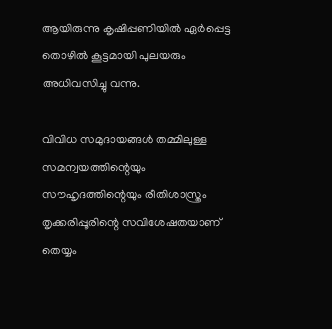ആയിരുന്നു കൃഷിപ്പണിയിൽ ഏർപ്പെട്ട തൊഴിൽ കൂട്ടമായി പുലയരും അധിവസിച്ചു വന്നു.

വിവിധ സമുദായങ്ങൾ തമ്മിലുള്ള സമന്വയത്തിന്റെയും സൗഹൃദത്തിന്റെയും രീതിശാസ്ത്രം തൃക്കരിപ്പൂരിന്റെ സവിശേഷതയാണ് തെയ്യം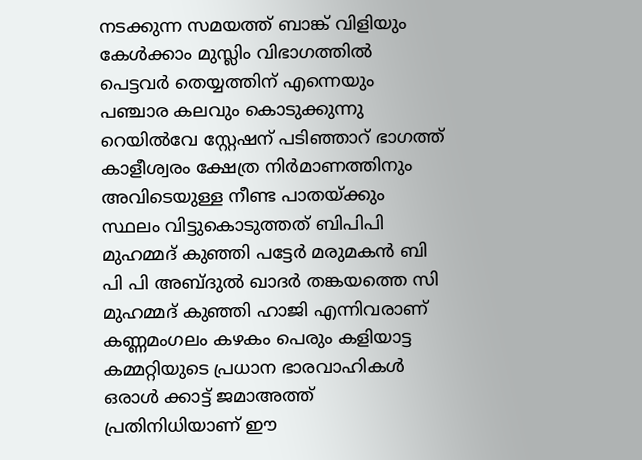നടക്കുന്ന സമയത്ത് ബാങ്ക് വിളിയും കേൾക്കാം മുസ്ലിം വിഭാഗത്തിൽ പെട്ടവർ തെയ്യത്തിന് എന്നെയും പഞ്ചാര കലവും കൊടുക്കുന്നു റെയിൽവേ സ്റ്റേഷന് പടിഞ്ഞാറ് ഭാഗത്ത് കാളീശ്വരം ക്ഷേത്ര നിർമാണത്തിനും അവിടെയുള്ള നീണ്ട പാതയ്ക്കും സ്ഥലം വിട്ടുകൊടുത്തത് ബിപിപി മുഹമ്മദ് കുഞ്ഞി പട്ടേർ മരുമകൻ ബി പി പി അബ്ദുൽ ഖാദർ തങ്കയത്തെ സി മുഹമ്മദ് കുഞ്ഞി ഹാജി എന്നിവരാണ് കണ്ണമംഗലം കഴകം പെരും കളിയാട്ട കമ്മറ്റിയുടെ പ്രധാന ഭാരവാഹികൾ ഒരാൾ ക്കാട്ട് ജമാഅത്ത് പ്രതിനിധിയാണ് ഈ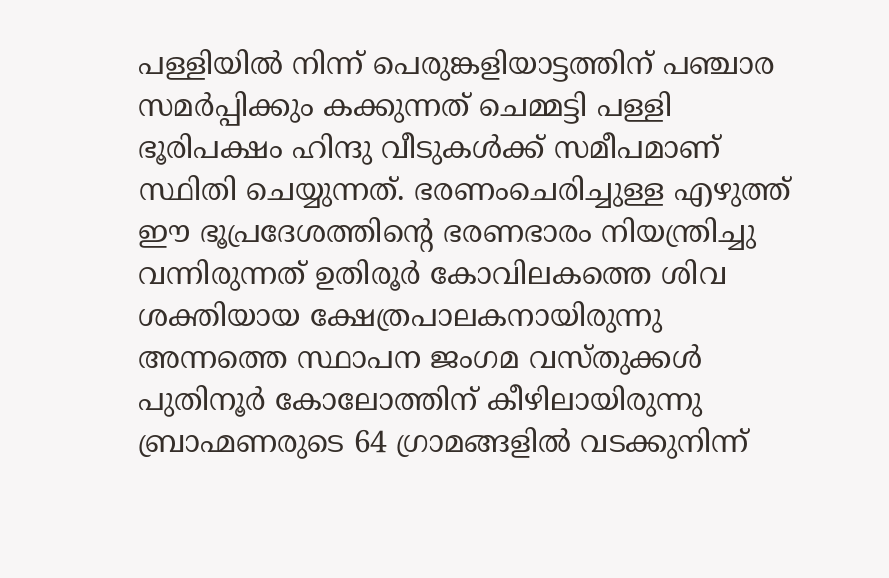പള്ളിയിൽ നിന്ന് പെരുങ്കളിയാട്ടത്തിന് പഞ്ചാര സമർപ്പിക്കും കക്കുന്നത് ചെമ്മട്ടി പള്ളി ഭൂരിപക്ഷം ഹിന്ദു വീടുകൾക്ക് സമീപമാണ് സ്ഥിതി ചെയ്യുന്നത്. ഭരണംചെരിച്ചുള്ള എഴുത്ത് ഈ ഭൂപ്രദേശത്തിന്റെ ഭരണഭാരം നിയന്ത്രിച്ചു വന്നിരുന്നത് ഉതിരൂർ കോവിലകത്തെ ശിവ ശക്തിയായ ക്ഷേത്രപാലകനായിരുന്നു അന്നത്തെ സ്ഥാപന ജംഗമ വസ്തുക്കൾ പുതിനൂർ കോലോത്തിന് കീഴിലായിരുന്നു ബ്രാഹ്മണരുടെ 64 ഗ്രാമങ്ങളിൽ വടക്കുനിന്ന്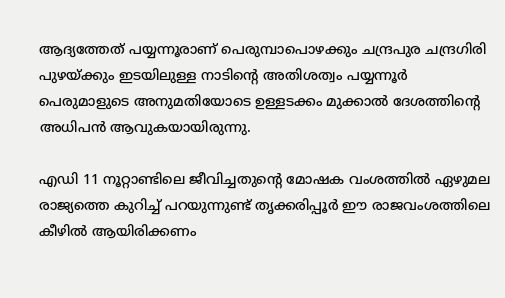ആദ്യത്തേത് പയ്യന്നൂരാണ് പെരുമ്പാപൊഴക്കും ചന്ദ്രപുര ചന്ദ്രഗിരി പുഴയ്ക്കും ഇടയിലുള്ള നാടിന്റെ അതിശത്വം പയ്യന്നൂർ പെരുമാളുടെ അനുമതിയോടെ ഉള്ളടക്കം മുക്കാൽ ദേശത്തിന്റെ അധിപൻ ആവുകയായിരുന്നു.

എഡി 11 നൂറ്റാണ്ടിലെ ജീവിച്ചതുന്റെ മോഷക വംശത്തിൽ ഏഴുമല രാജ്യത്തെ കുറിച്ച് പറയുന്നുണ്ട് തൃക്കരിപ്പൂർ ഈ രാജവംശത്തിലെ കീഴിൽ ആയിരിക്കണം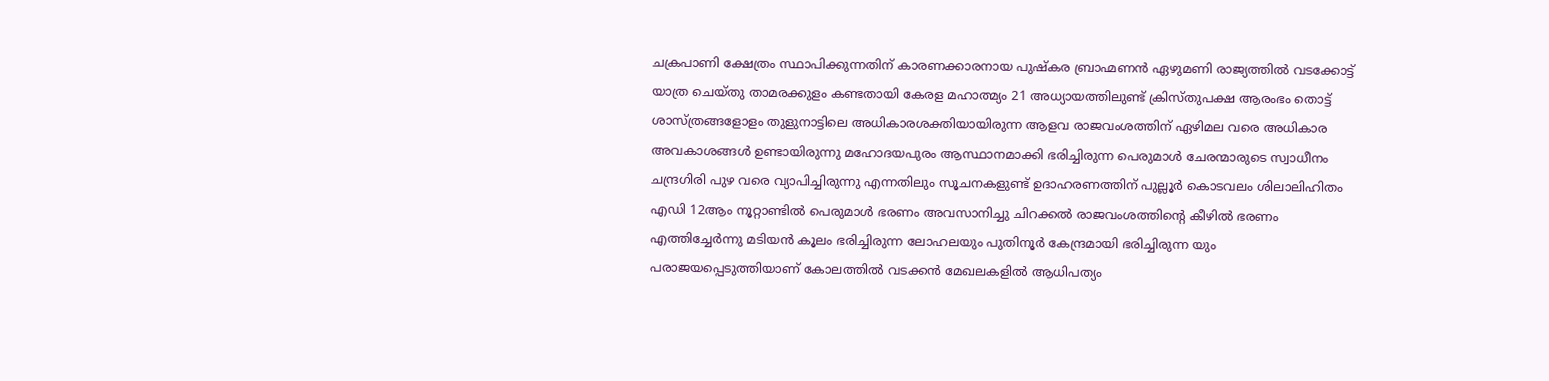ചക്രപാണി ക്ഷേത്രം സ്ഥാപിക്കുന്നതിന് കാരണക്കാരനായ പുഷ്കര ബ്രാഹ്മണൻ ഏഴുമണി രാജ്യത്തിൽ വടക്കോട്ട് യാത്ര ചെയ്തു താമരക്കുളം കണ്ടതായി കേരള മഹാത്മ്യം 21 അധ്യായത്തിലുണ്ട് ക്രിസ്തുപക്ഷ ആരംഭം തൊട്ട് ശാസ്ത്രങ്ങളോളം തുളുനാട്ടിലെ അധികാരശക്തിയായിരുന്ന ആളവ രാജവംശത്തിന് ഏഴിമല വരെ അധികാര അവകാശങ്ങൾ ഉണ്ടായിരുന്നു മഹോദയപുരം ആസ്ഥാനമാക്കി ഭരിച്ചിരുന്ന പെരുമാൾ ചേരന്മാരുടെ സ്വാധീനം ചന്ദ്രഗിരി പുഴ വരെ വ്യാപിച്ചിരുന്നു എന്നതിലും സൂചനകളുണ്ട് ഉദാഹരണത്തിന് പുല്ലൂർ കൊടവലം ശിലാലിഹിതം എഡി 12ആം നൂറ്റാണ്ടിൽ പെരുമാൾ ഭരണം അവസാനിച്ചു ചിറക്കൽ രാജവംശത്തിന്റെ കീഴിൽ ഭരണം എത്തിച്ചേർന്നു മടിയൻ കൂലം ഭരിച്ചിരുന്ന ലോഹലയും പുതിനൂർ കേന്ദ്രമായി ഭരിച്ചിരുന്ന യും പരാജയപ്പെടുത്തിയാണ് കോലത്തിൽ വടക്കൻ മേഖലകളിൽ ആധിപത്യം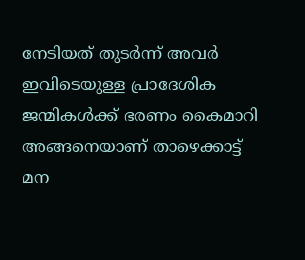നേടിയത് തുടർന്ന് അവർ ഇവിടെയുള്ള പ്രാദേശിക ജന്മികൾക്ക് ഭരണം കൈമാറി അങ്ങനെയാണ് താഴെക്കാട്ട് മന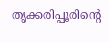തൃക്കരിപ്പൂരിന്റെ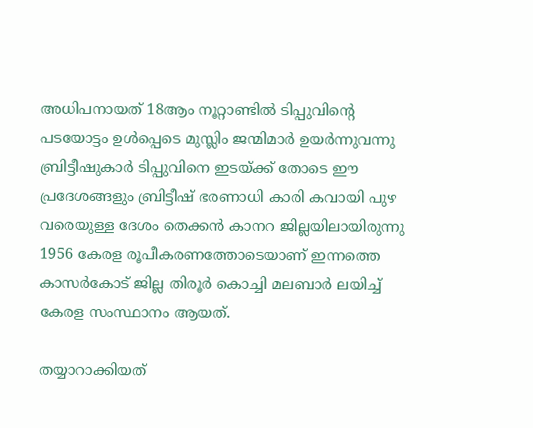അധിപനായത് 18ആം നൂറ്റാണ്ടിൽ ടിപ്പുവിന്റെ പടയോട്ടം ഉൾപ്പെടെ മുസ്ലിം ജന്മിമാർ ഉയർന്നുവന്നു ബ്രിട്ടീഷുകാർ ടിപ്പുവിനെ ഇടയ്ക്ക് തോടെ ഈ പ്രദേശങ്ങളും ബ്രിട്ടീഷ് ഭരണാധി കാരി കവായി പുഴ വരെയുള്ള ദേശം തെക്കൻ കാനറ ജില്ലയിലായിരുന്നു 1956 കേരള രൂപീകരണത്തോടെയാണ് ഇന്നത്തെ കാസർകോട് ജില്ല തിരൂർ കൊച്ചി മലബാർ ലയിച്ച് കേരള സംസ്ഥാനം ആയത്.

തയ്യാറാക്കിയത്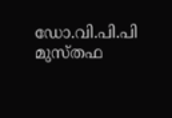ഡോ.വി.പി.പി മുസ്തഫ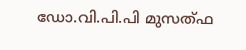ഡോ.വി.പി.പി മുസത്ഫ